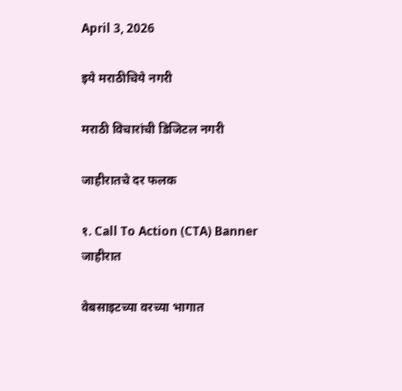April 3, 2026

इये मराठीचिये नगरी

मराठी विचारांची डिजिटल नगरी

जाहीरातचे दर फलक

१. Call To Action (CTA) Banner जाहीरात

वेबसाइटच्या वरच्या भागात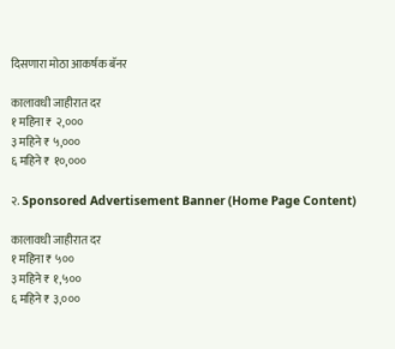दिसणारा मोठा आकर्षक बॅनर

कालावधी जाहीरात दर
१ महिना ₹ २,०००
३ महिने ₹ ५,०००
६ महिने ₹ १०,०००

२. Sponsored Advertisement Banner (Home Page Content)

कालावधी जाहीरात दर
१ महिना ₹ ५००
३ महिने ₹ १,५००
६ महिने ₹ ३,०००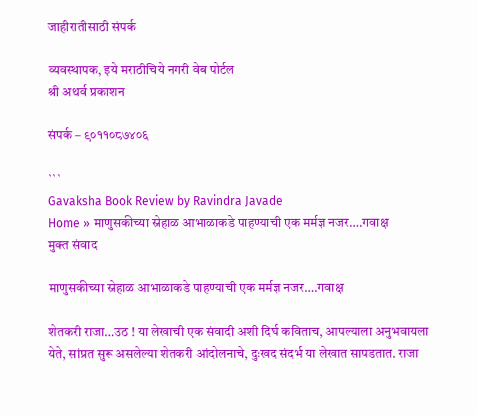जाहीरातीसाठी संपर्क

व्यवस्थापक, इये मराठीचिये नगरी वेब पोर्टल
श्री अथर्व प्रकाशन

संपर्क – ९०११०८७४०६

```
Gavaksha Book Review by Ravindra Javade
Home » माणुसकीच्या स्नेहाळ आभाळाकडे पाहण्याची एक मर्मज्ञ नजर….गवाक्ष
मुक्त संवाद

माणुसकीच्या स्नेहाळ आभाळाकडे पाहण्याची एक मर्मज्ञ नजर….गवाक्ष

शेतकरी राजा…उठ ! या लेखाची एक संवादी अशी दिर्घ कविताच, आपल्याला अनुभवायला येते, सांप्रत सुरू असलेल्या शेतकरी आंदोलनाचे, दुःखद संदर्भ या लेखात सापडतात. राजा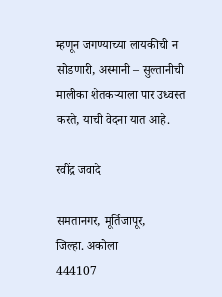म्हणून जगण्याच्या लायकीची न सोडणारी, अस्मानी – सुल्तानीची मालीका शेतकऱ्याला पार उध्वस्त करते, याची वेदना यात आहे.

रवींद्र जवादे

समतानगर, मूर्तिजापूर,
जिल्हा. अकोला
444107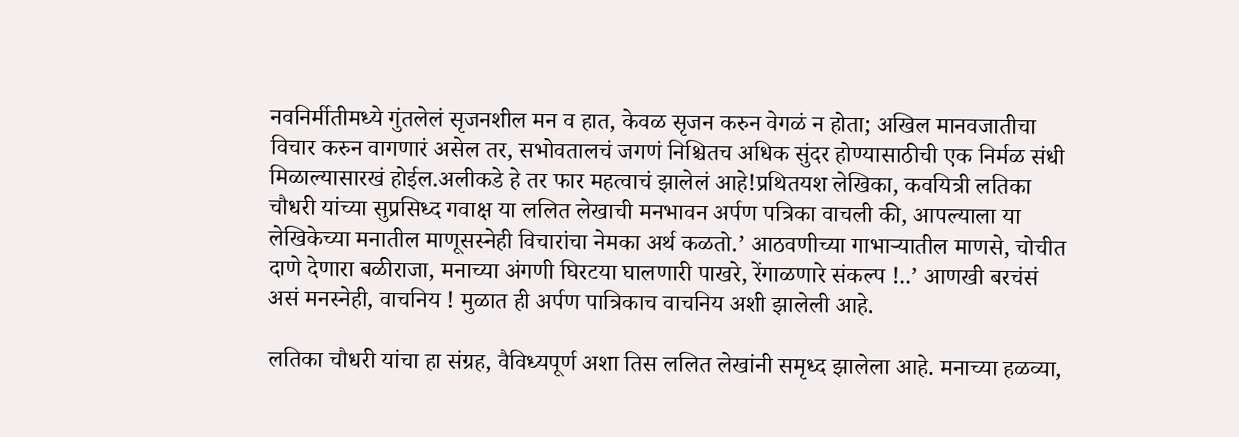नवनिर्मीतीमध्ये गुंतलेलं सृजनशील मन व हात, केवळ सृजन करुन वेगळं न होता; अखिल मानवजातीचा विचार करुन वागणारं असेल तर, सभोवतालचं जगणं निश्चितच अधिक सुंदर होण्यासाठीची एक निर्मळ संधी मिळाल्यासारखं होईल.अलीकडे हे तर फार महत्वाचं झालेलं आहे!प्रथितयश लेखिका, कवयित्री लतिका चौधरी यांच्या सुप्रसिध्द गवाक्ष या ललित लेखाची मनभावन अर्पण पत्रिका वाचली की, आपल्याला या लेखिकेच्या मनातील माणूसस्नेही विचारांचा नेमका अर्थ कळतो.’ आठवणीच्या गाभाऱ्यातील माणसे, चोचीत दाणे देणारा बळीराजा, मनाच्या अंगणी घिरटया घालणारी पाखरे, रेंगाळणारे संकल्प !..’ आणखी बरचंसं असं मनस्नेही, वाचनिय ! मुळात ही अर्पण पात्रिकाच वाचनिय अशी झालेली आहे.

लतिका चौधरी यांचा हा संग्रह, वैविध्यपूर्ण अशा तिस ललित लेखांनी समृध्द झालेला आहे. मनाच्या हळव्या,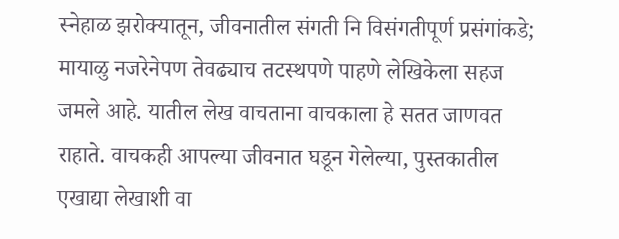स्नेहाळ झरोक्यातून, जीवनातील संगती नि विसंगतीपूर्ण प्रसंगांकडे; मायाळु नजरेनेपण तेवढ्याच तटस्थपणे पाहणे लेखिकेला सहज जमले आहे. यातील लेख वाचताना वाचकाला हे सतत जाणवत राहाते. वाचकही आपल्या जीवनात घडून गेलेल्या, पुस्तकातील एखाद्या लेखाशी वा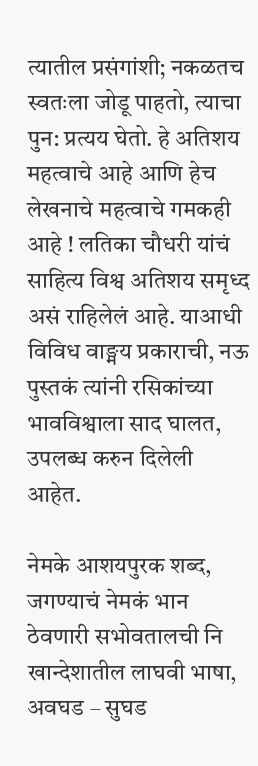त्यातील प्रसंगांशी; नकळतच स्वतःला जोडू पाहतो, त्याचा पुन: प्रत्यय घेतो. हे अतिशय महत्वाचे आहे आणि हेच लेखनाचे महत्वाचे गमकही आहे ! लतिका चौधरी यांचं साहित्य विश्व अतिशय समृध्द असं राहिलेलं आहे. याआधी विविध वाङ्मय प्रकाराची, नऊ पुस्तकं त्यांनी रसिकांच्या भावविश्वाला साद घालत, उपलब्ध करुन दिलेली आहेत.

नेमके आशयपुरक शब्द, जगण्याचं नेमकं भान ठेवणारी सभोवतालची नि खान्देशातील लाघवी भाषा, अवघड – सुघड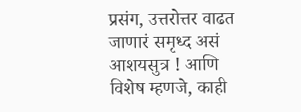प्रसंग, उत्तरोत्तर वाढत जाणारं समृध्द असं आशयसुत्र ! आणि विशेष म्हणजे, काही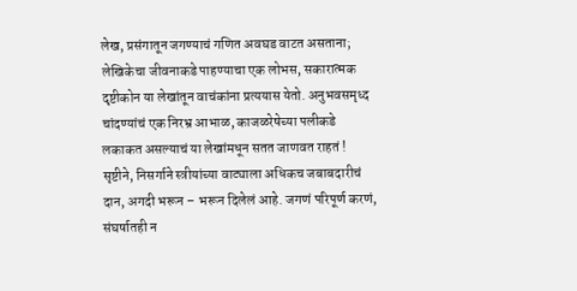लेख, प्रसंगातून जगण्याचं गणित अवघड वाटत असताना; लेखिकेचा जीवनाकडे पाहण्याचा एक लोभस, सकारात्मक दृष्टीकोन या लेखांतून वाचंकांना प्रत्ययास येतो. अनुभवसमृध्द चांदण्यांचं एक निरभ्र आभाळ, काजळरेषेच्या पलीकडे लकाकत असल्याचं या लेखांमधून सतत जाणवत राहतं ! सृष्टीने, निसर्गाने स्त्रीयांच्या वाट्याला अधिकच जबाबदारीचं दान, अगदी भरून – भरून दिलेलं आहे. जगणं परिपूर्ण करणं, संघर्षातही न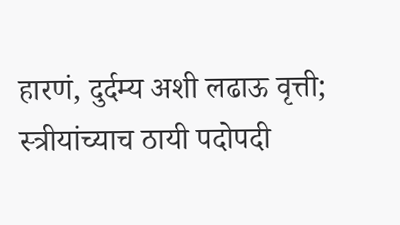हारणं, दुर्दम्य अशी लढाऊ वृत्ती; स्त्रीयांच्याच ठायी पदोपदी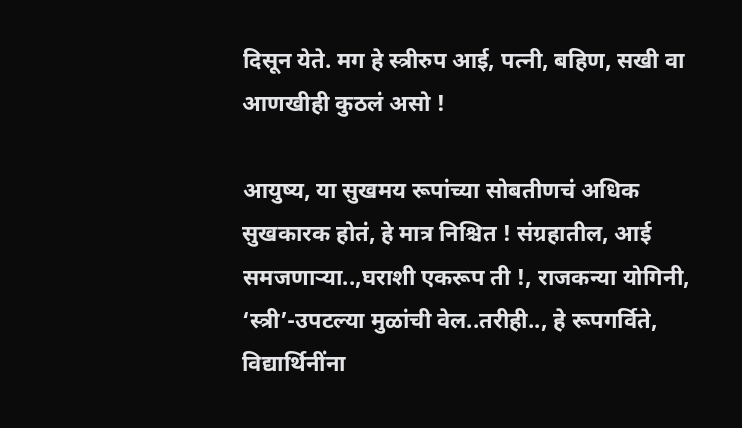दिसून येते. मग हे स्त्रीरुप आई, पत्नी, बहिण, सखी वा आणखीही कुठलं असो !

आयुष्य, या सुखमय रूपांच्या सोबतीणचं अधिक सुखकारक होतं, हे मात्र निश्चित ! संग्रहातील, आई समजणाऱ्या..,घराशी एकरूप ती !, राजकन्या योगिनी, ‘स्त्री’-उपटल्या मुळांची वेल..तरीही.., हे रूपगर्विते, विद्यार्थिनींना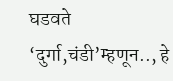घडवते ‘दुर्गा,चंडी’म्हणून.., हे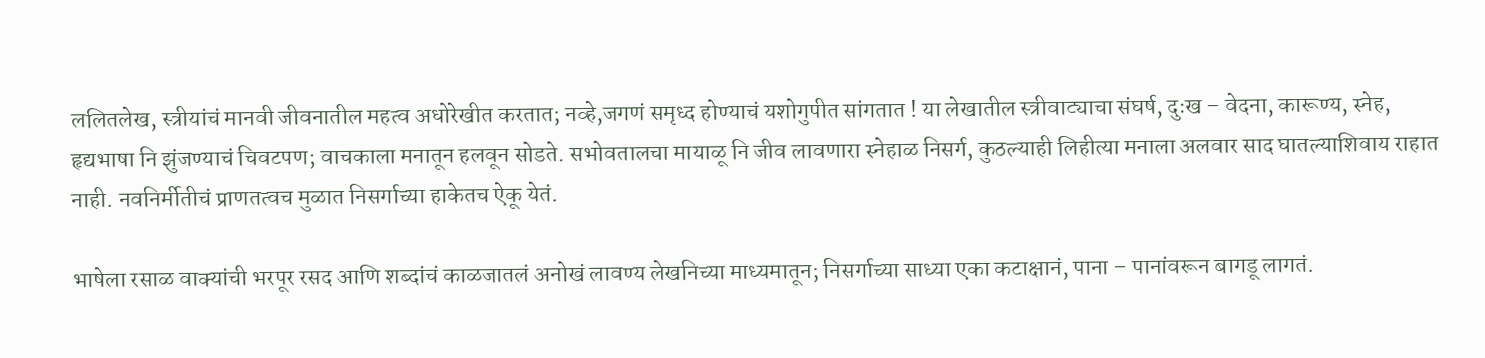ललितलेख, स्त्रीयांचं मानवी जीवनातील महत्व अधोरेखीत करतात; नव्हे,जगणं समृध्द होण्याचं यशोगुपीत सांगतात ! या लेखातील स्त्रीवाट्याचा संघर्ष, दुःख – वेदना, कारूण्य, स्नेह, हृद्यभाषा नि झुंजण्याचं चिवटपण; वाचकाला मनातून हलवून सोडते. सभोवतालचा मायाळू नि जीव लावणारा स्नेहाळ निसर्ग, कुठल्याही लिहीत्या मनाला अलवार साद घातल्याशिवाय राहात नाही. नवनिर्मीतीचं प्राणतत्वच मुळात निसर्गाच्या हाकेतच ऐकू येतं.

भाषेला रसाळ वाक्यांची भरपूर रसद आणि शब्दांचं काळजातलं अनोखं लावण्य लेखनिच्या माध्यमातून; निसर्गाच्या साध्या एका कटाक्षानं, पाना – पानांवरून बागडू लागतं.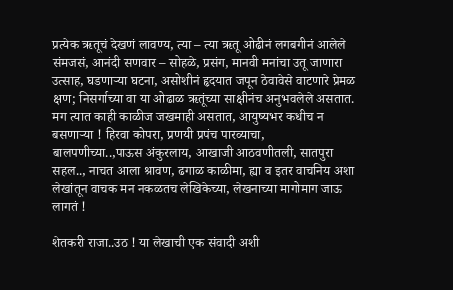प्रत्येक ऋतूचं देखणं लावण्य, त्या – त्या ऋतू ओढीनं लगबगीनं आलेले संमजसं, आनंदी सणवार – सोहळे, प्रसंग, मानवी मनांचा उतू जाणारा उत्साह, घडणाऱ्या घटना, असोशीनं हृदयात जपून ठेवावेसे वाटणारे प्रेमळ क्षण; निसर्गाच्या वा या ओढाळ ऋतूंच्या साक्षीनंच अनुभवलेले असतात. मग त्यात काही काळीज जखमाही असतात, आयुष्यभर कधीच न बसणाऱ्या ! हिरवा कोपरा, प्रणयी प्रपंच पारव्याचा, बालपणीच्या..,पाऊस अंकुरलाय, आखाजी आठवणीतली, सातपुरा सहल.., नाचत आला श्रावण, ढगाळ काळीमा, ह्या व इतर वाचनिय अशा लेखांतून वाचक मन नकळतच लेखिकेच्या, लेखनाच्या मागोमाग जाऊ लागतं !

शेतकरी राजा..उठ ! या लेखाची एक संवादी अशी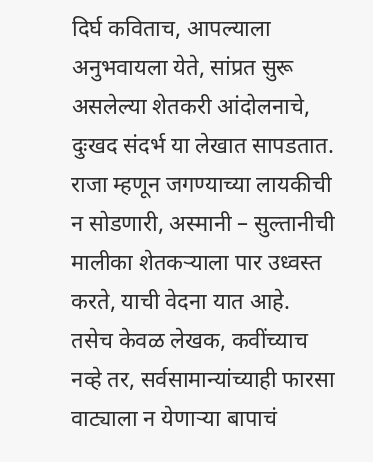दिर्घ कविताच, आपल्याला अनुभवायला येते, सांप्रत सुरू असलेल्या शेतकरी आंदोलनाचे, दुःखद संदर्भ या लेखात सापडतात. राजा म्हणून जगण्याच्या लायकीची न सोडणारी, अस्मानी – सुल्तानीची मालीका शेतकऱ्याला पार उध्वस्त करते, याची वेदना यात आहे. तसेच केवळ लेखक, कवींच्याच नव्हे तर, सर्वसामान्यांच्याही फारसा वाट्याला न येणाऱ्या बापाचं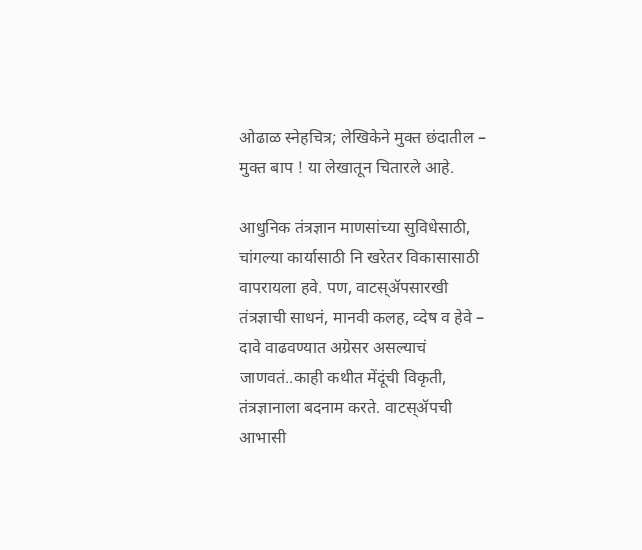ओढाळ स्नेहचित्र; लेखिकेने मुक्त छंदातील – मुक्त बाप ! या लेखातून चितारले आहे.

आधुनिक तंत्रज्ञान माणसांच्या सुविधेसाठी, चांगल्या कार्यासाठी नि खरेतर विकासासाठी वापरायला हवे. पण, वाटस्ॲपसारखी तंत्रज्ञाची साधनं, मानवी कलह, व्देष व हेवे – दावे वाढवण्यात अग्रेसर असल्याचं जाणवतं..काही कथीत मेंदूंची विकृती, तंत्रज्ञानाला बदनाम करते. वाटस्ॲपची आभासी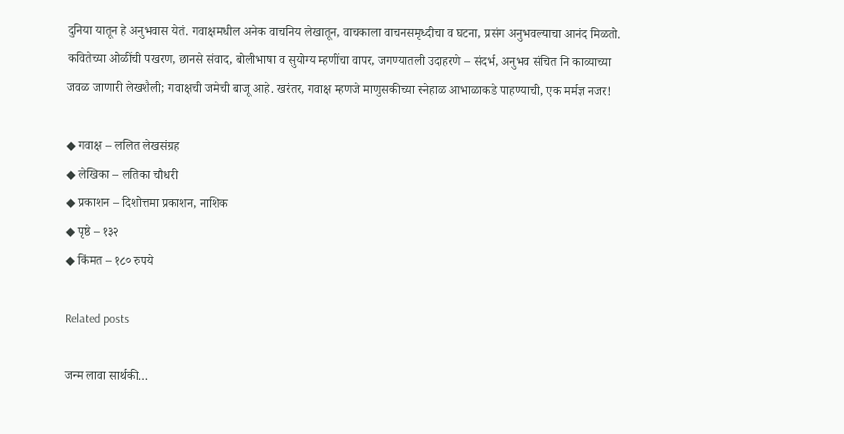दुनिया यातून हे अनुभवास येतं. गवाक्षमधील अनेक वाचनिय लेखातून, वाचकाला वाचनसमृध्दीचा व घटना, प्रसंग अनुभवल्याचा आनंद मिळतो. कवितेच्या ओळींची पखरण, छानसे संवाद, बोलीभाषा व सुयोग्य म्हणींचा वापर, जगण्यातली उदाहरणे – संदर्भ, अनुभव संचित नि काव्याच्या जवळ जाणारी लेखशैली; गवाक्षची जमेची बाजू आहे. खरंतर, गवाक्ष म्हणजे माणुसकीच्या स्नेहाळ आभाळाकडे पाहण्याची, एक मर्मज्ञ नजर!

◆ गवाक्ष – ललित लेखसंग्रह
◆ लेखिका – लतिका चौधरी
◆ प्रकाशन – दिशोत्तमा प्रकाशन, नाशिक
◆ पृष्ठे – १३२
◆ किंमत – १८० रुपये

Related posts

जन्म लावा सार्थकी…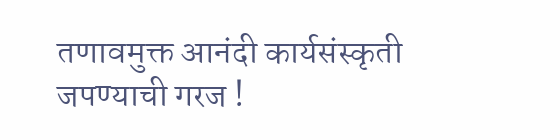तणावमुक्त आनंदी कार्यसंस्कृती जपण्याची गरज !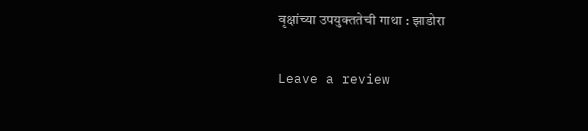वृक्षांच्या उपयुक्ततेची गाथा : झाडोरा

Leave a review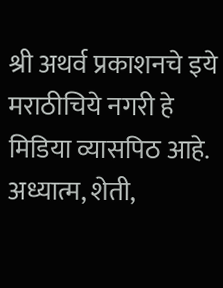श्री अथर्व प्रकाशनचे इये मराठीचिये नगरी हे मिडिया व्यासपिठ आहे. अध्यात्म, शेती,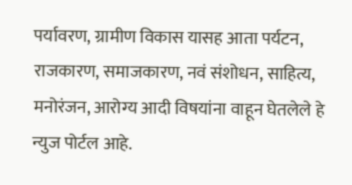पर्यावरण, ग्रामीण विकास यासह आता पर्यटन, राजकारण, समाजकारण, नवं संशोधन, साहित्य, मनोरंजन, आरोग्य आदी विषयांना वाहून घेतलेले हे न्युज पोर्टल आहे.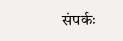संपर्कः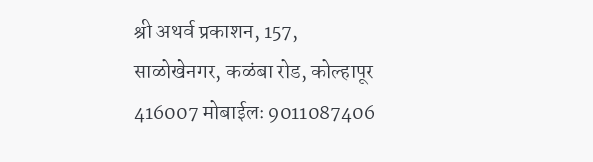श्री अथर्व प्रकाशन, 157, साळोखेनगर, कळंबा रोड, कोल्हापूर 416007 मोबाईलः 9011087406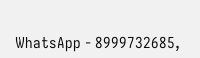WhatsApp - 8999732685,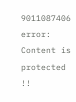9011087406
error: Content is protected !!